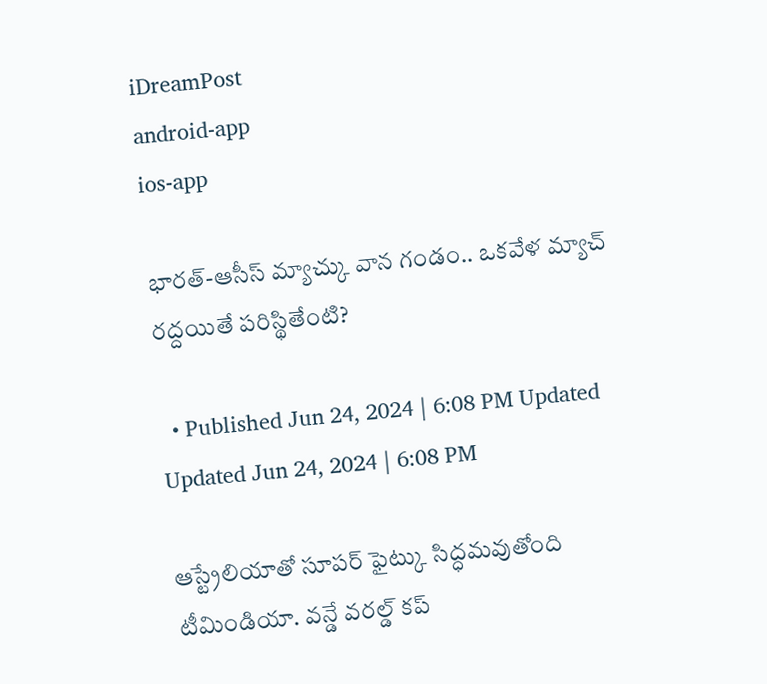iDreamPost
android-app
ios-app

భారత్-ఆసీస్ మ్యాచ్కు వాన గండం.. ఒకవేళ మ్యాచ్ రద్దయితే పరిస్థితేంటి?

  • Published Jun 24, 2024 | 6:08 PM Updated Updated Jun 24, 2024 | 6:08 PM

ఆస్ట్రేలియాతో సూపర్ ఫైట్కు సిద్ధమవుతోంది టీమిండియా. వన్డే వరల్డ్ కప్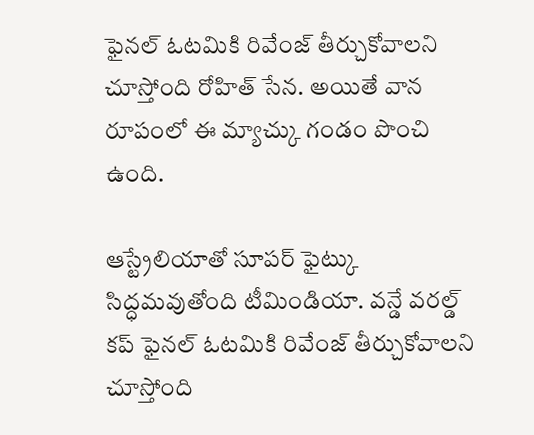ఫైనల్ ఓటమికి రివేంజ్ తీర్చుకోవాలని చూస్తోంది రోహిత్ సేన. అయితే వాన రూపంలో ఈ మ్యాచ్కు గండం పొంచి ఉంది.

ఆస్ట్రేలియాతో సూపర్ ఫైట్కు సిద్ధమవుతోంది టీమిండియా. వన్డే వరల్డ్ కప్ ఫైనల్ ఓటమికి రివేంజ్ తీర్చుకోవాలని చూస్తోంది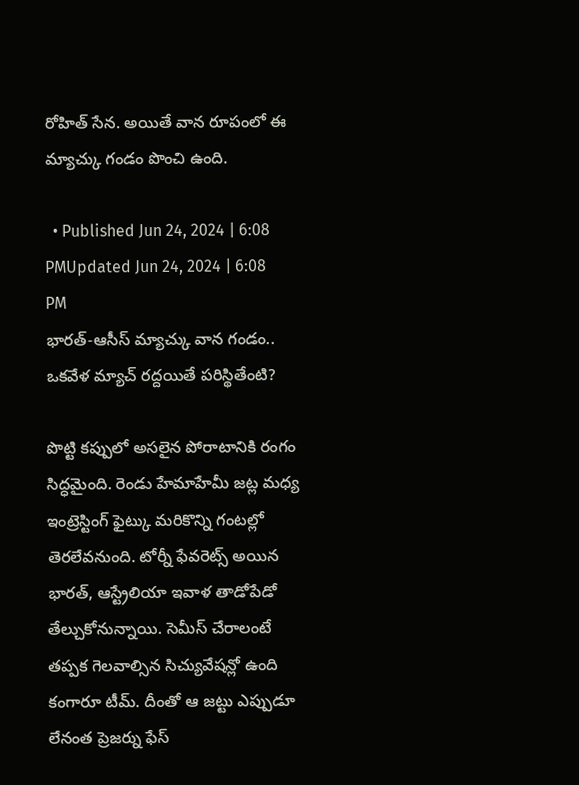రోహిత్ సేన. అయితే వాన రూపంలో ఈ మ్యాచ్కు గండం పొంచి ఉంది.

  • Published Jun 24, 2024 | 6:08 PMUpdated Jun 24, 2024 | 6:08 PM
భారత్-ఆసీస్ మ్యాచ్కు వాన గండం.. ఒకవేళ మ్యాచ్ రద్దయితే పరిస్థితేంటి?

పొట్టి కప్పులో అసలైన పోరాటానికి రంగం సిద్ధమైంది. రెండు హేమాహేమీ జట్ల మధ్య ఇంట్రెస్టింగ్ ఫైట్కు మరికొన్ని గంటల్లో తెరలేవనుంది. టోర్నీ ఫేవరెట్స్ అయిన భారత్, ఆస్ట్రేలియా ఇవాళ తాడోపేడో తేల్చుకోనున్నాయి. సెమీస్ చేరాలంటే తప్పక గెలవాల్సిన సిచ్యువేషన్లో ఉంది కంగారూ టీమ్. దీంతో ఆ జట్టు ఎప్పుడూ లేనంత ప్రెజర్ను ఫేస్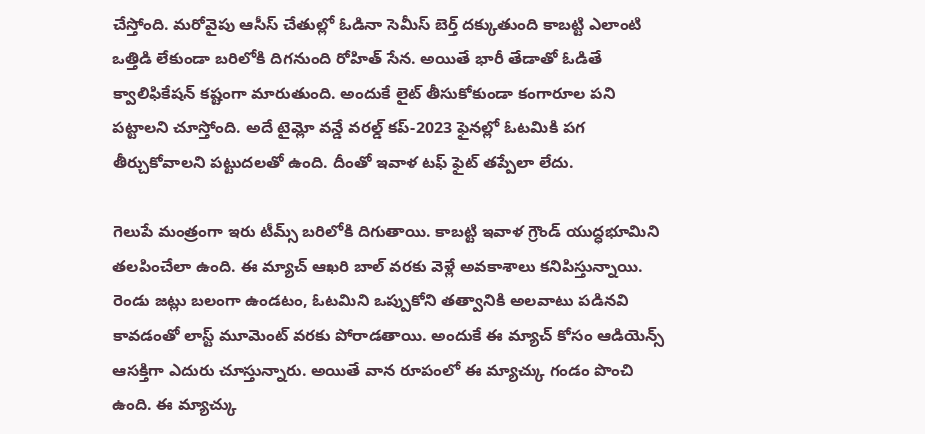చేస్తోంది. మరోవైపు ఆసీస్ చేతుల్లో ఓడినా సెమీస్ బెర్త్ దక్కుతుంది కాబట్టి ఎలాంటి ఒత్తిడి లేకుండా బరిలోకి దిగనుంది రోహిత్ సేన. అయితే భారీ తేడాతో ఓడితే క్వాలిఫికేషన్ కష్టంగా మారుతుంది. అందుకే లైట్ తీసుకోకుండా కంగారూల పని పట్టాలని చూస్తోంది. అదే టైమ్లో వన్డే వరల్డ్ కప్-2023 ఫైనల్లో ఓటమికి పగ తీర్చుకోవాలని పట్టుదలతో ఉంది. దీంతో ఇవాళ టఫ్ ఫైట్ తప్పేలా లేదు.

గెలుపే మంత్రంగా ఇరు టీమ్స్ బరిలోకి దిగుతాయి. కాబట్టి ఇవాళ గ్రౌండ్ యుద్ధభూమిని తలపించేలా ఉంది. ఈ మ్యాచ్ ఆఖరి బాల్ వరకు వెళ్లే అవకాశాలు కనిపిస్తున్నాయి. రెండు జట్లు బలంగా ఉండటం, ఓటమిని ఒప్పుకోని తత్వానికి అలవాటు పడినవి కావడంతో లాస్ట్ మూమెంట్ వరకు పోరాడతాయి. అందుకే ఈ మ్యాచ్ కోసం ఆడియెన్స్ ఆసక్తిగా ఎదురు చూస్తున్నారు. అయితే వాన రూపంలో ఈ మ్యాచ్కు గండం పొంచి ఉంది. ఈ మ్యాచ్కు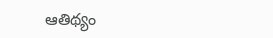ఆతిథ్యం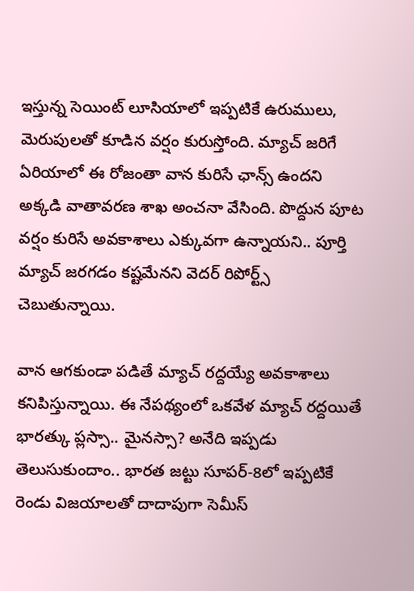ఇస్తున్న సెయింట్ లూసియాలో ఇప్పటికే ఉరుములు, మెరుపులతో కూడిన వర్షం కురుస్తోంది. మ్యాచ్ జరిగే ఏరియాలో ఈ రోజంతా వాన కురిసే ఛాన్స్ ఉందని అక్కడి వాతావరణ శాఖ అంచనా వేసింది. పొద్దున పూట వర్షం కురిసే అవకాశాలు ఎక్కువగా ఉన్నాయని.. పూర్తి మ్యాచ్ జరగడం కష్టమేనని వెదర్ రిపోర్ట్స్ చెబుతున్నాయి.

వాన ఆగకుండా పడితే మ్యాచ్ రద్దయ్యే అవకాశాలు కనిపిస్తున్నాయి. ఈ నేపథ్యంలో ఒకవేళ మ్యాచ్ రద్దయితే భారత్కు ప్లస్సా.. మైనస్సా? అనేది ఇప్పడు తెలుసుకుందాం.. భారత జట్టు సూపర్-8లో ఇప్పటికే రెండు విజయాలతో దాదాపుగా సెమీస్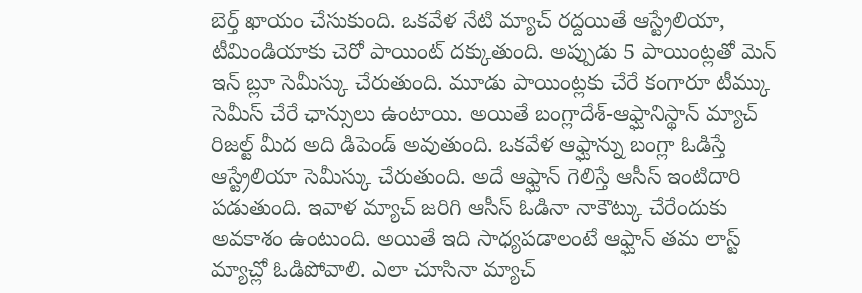బెర్త్ ఖాయం చేసుకుంది. ఒకవేళ నేటి మ్యాచ్ రద్దయితే ఆస్ట్రేలియా, టీమిండియాకు చెరో పాయింట్ దక్కుతుంది. అప్పుడు 5 పాయింట్లతో మెన్ ఇన్ బ్లూ సెమీస్కు చేరుతుంది. మూడు పాయింట్లకు చేరే కంగారూ టీమ్కు సెమీస్ చేరే ఛాన్సులు ఉంటాయి. అయితే బంగ్లాదేశ్-ఆఫ్ఘానిస్థాన్ మ్యాచ్ రిజల్ట్ మీద అది డిపెండ్ అవుతుంది. ఒకవేళ ఆఫ్ఘాన్ను బంగ్లా ఓడిస్తే ఆస్ట్రేలియా సెమీస్కు చేరుతుంది. అదే ఆఫ్ఘాన్ గెలిస్తే ఆసీస్ ఇంటిదారి పడుతుంది. ఇవాళ మ్యాచ్ జరిగి ఆసీస్ ఓడినా నాకౌట్కు చేరేందుకు అవకాశం ఉంటుంది. అయితే ఇది సాధ్యపడాలంటే ఆఫ్ఘాన్ తమ లాస్ట్ మ్యాచ్లో ఓడిపోవాలి. ఎలా చూసినా మ్యాచ్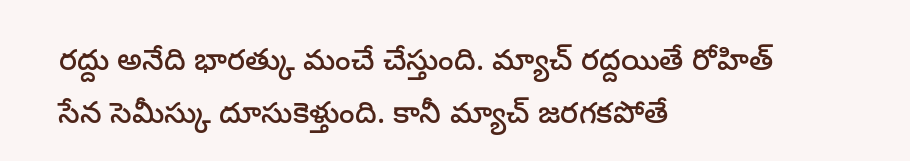రద్దు అనేది భారత్కు మంచే చేస్తుంది. మ్యాచ్ రద్దయితే రోహిత్ సేన సెమీస్కు దూసుకెళ్తుంది. కానీ మ్యాచ్ జరగకపోతే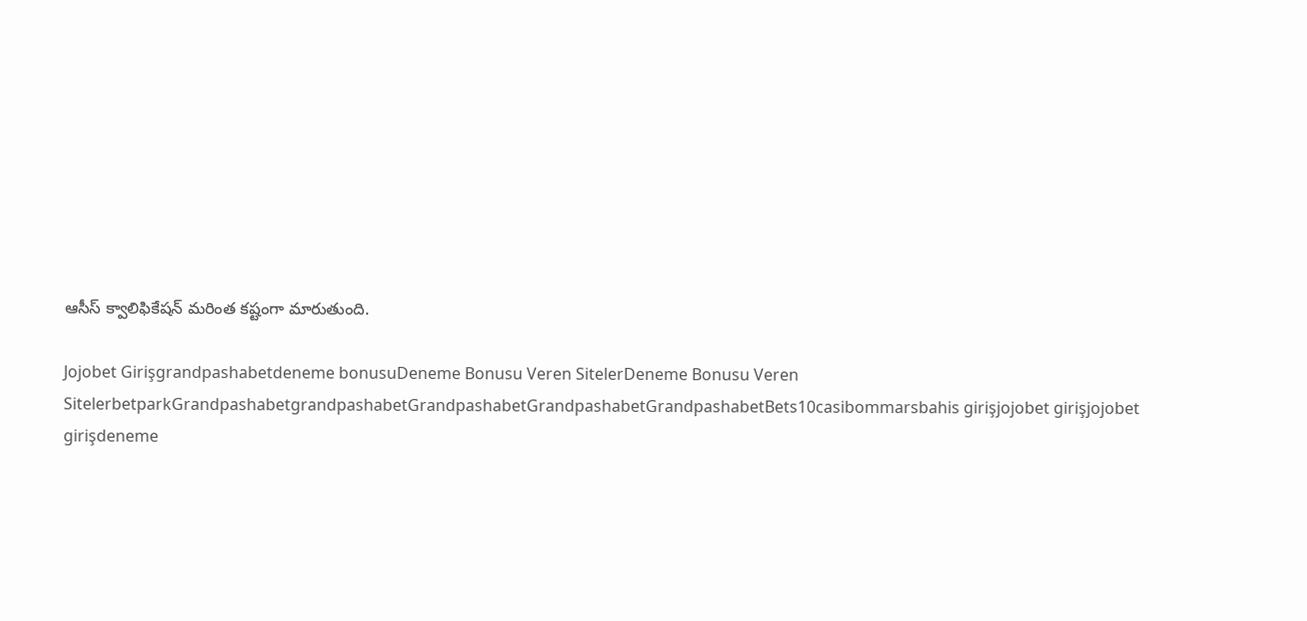ఆసీస్ క్వాలిఫికేషన్ మరింత కష్టంగా మారుతుంది.

Jojobet Girişgrandpashabetdeneme bonusuDeneme Bonusu Veren SitelerDeneme Bonusu Veren SitelerbetparkGrandpashabetgrandpashabetGrandpashabetGrandpashabetGrandpashabetBets10casibommarsbahis girişjojobet girişjojobet girişdeneme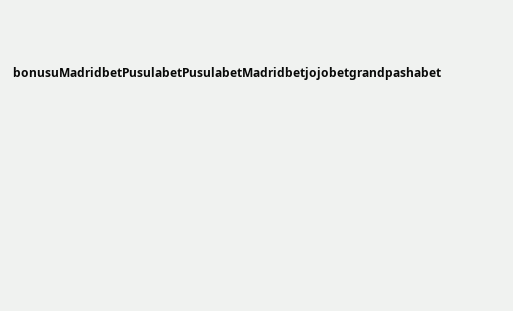bonusuMadridbetPusulabetPusulabetMadridbetjojobetgrandpashabet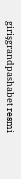girişgrandpashabet resmi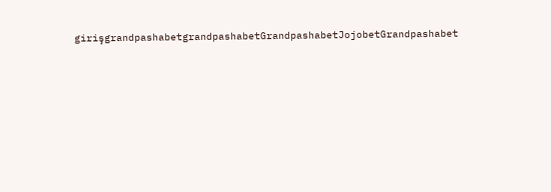girişgrandpashabetgrandpashabetGrandpashabetJojobetGrandpashabet